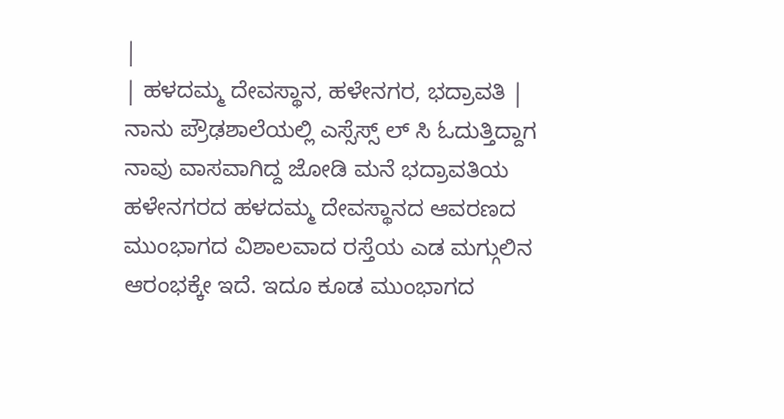|
| ಹಳದಮ್ಮ ದೇವಸ್ಥಾನ, ಹಳೇನಗರ, ಭದ್ರಾವತಿ |
ನಾನು ಪ್ರೌಢಶಾಲೆಯಲ್ಲಿ ಎಸ್ಸೆಸ್ಸ್ ಲ್ ಸಿ ಓದುತ್ತಿದ್ದಾಗ ನಾವು ವಾಸವಾಗಿದ್ದ ಜೋಡಿ ಮನೆ ಭದ್ರಾವತಿಯ ಹಳೇನಗರದ ಹಳದಮ್ಮ ದೇವಸ್ಥಾನದ ಆವರಣದ ಮುಂಭಾಗದ ವಿಶಾಲವಾದ ರಸ್ತೆಯ ಎಡ ಮಗ್ಗುಲಿನ ಆರಂಭಕ್ಕೇ ಇದೆ. ಇದೂ ಕೂಡ ಮುಂಭಾಗದ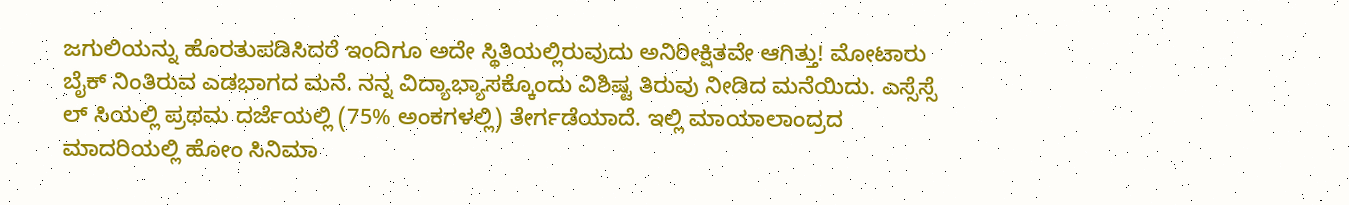ಜಗುಲಿಯನ್ನು ಹೊರತುಪಡಿಸಿದರೆ ಇಂದಿಗೂ ಅದೇ ಸ್ಥಿತಿಯಲ್ಲಿರುವುದು ಅನಿರೀಕ್ಷಿತವೇ ಆಗಿತ್ತು! ಮೋಟಾರು ಬೈಕ್ ನಿಂತಿರುವ ಎಡಭಾಗದ ಮನೆ. ನನ್ನ ವಿದ್ಯಾಭ್ಯಾಸಕ್ಕೊಂದು ವಿಶಿಷ್ಟ ತಿರುವು ನೀಡಿದ ಮನೆಯಿದು. ಎಸ್ಸೆಸ್ಸೆ ಲ್ ಸಿಯಲ್ಲಿ ಪ್ರಥಮ ದರ್ಜೆಯಲ್ಲಿ (75% ಅಂಕಗಳಲ್ಲಿ) ತೇರ್ಗಡೆಯಾದೆ. ಇಲ್ಲಿ ಮಾಯಾಲಾಂದ್ರದ ಮಾದರಿಯಲ್ಲಿ ಹೋಂ ಸಿನಿಮಾ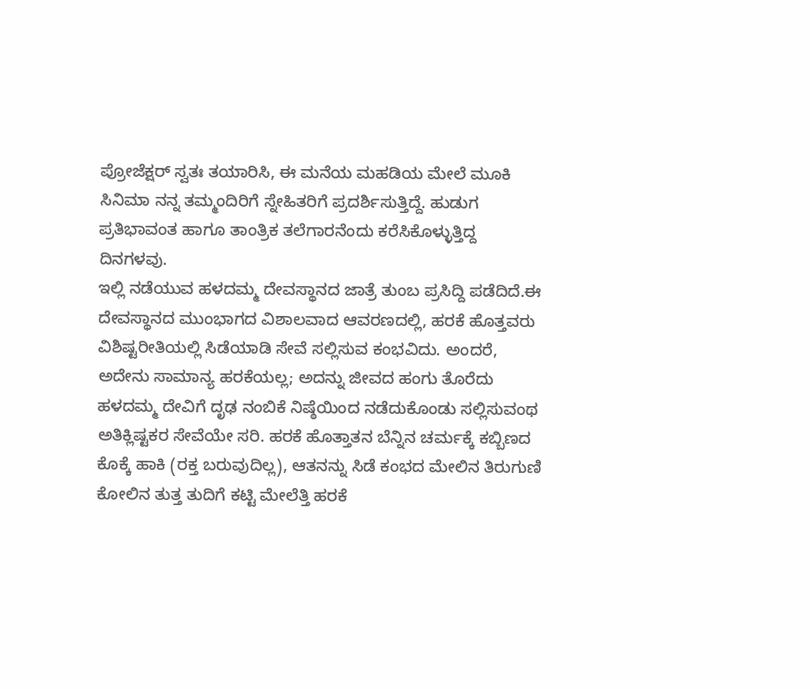ಪ್ರೋಜೆಕ್ಷರ್ ಸ್ವತಃ ತಯಾರಿಸಿ, ಈ ಮನೆಯ ಮಹಡಿಯ ಮೇಲೆ ಮೂಕಿ ಸಿನಿಮಾ ನನ್ನ ತಮ್ಮಂದಿರಿಗೆ ಸ್ನೇಹಿತರಿಗೆ ಪ್ರದರ್ಶಿಸುತ್ತಿದ್ದೆ. ಹುಡುಗ ಪ್ರತಿಭಾವಂತ ಹಾಗೂ ತಾಂತ್ರಿಕ ತಲೆಗಾರನೆಂದು ಕರೆಸಿಕೊಳ್ಳುತ್ತಿದ್ದ ದಿನಗಳವು.
ಇಲ್ಲಿ ನಡೆಯುವ ಹಳದಮ್ಮ ದೇವಸ್ಥಾನದ ಜಾತ್ರೆ ತುಂಬ ಪ್ರಸಿದ್ದಿ ಪಡೆದಿದೆ.ಈ ದೇವಸ್ಥಾನದ ಮುಂಭಾಗದ ವಿಶಾಲವಾದ ಆವರಣದಲ್ಲಿ, ಹರಕೆ ಹೊತ್ತವರು ವಿಶಿಷ್ಟರೀತಿಯಲ್ಲಿ ಸಿಡೆಯಾಡಿ ಸೇವೆ ಸಲ್ಲಿಸುವ ಕಂಭವಿದು. ಅಂದರೆ, ಅದೇನು ಸಾಮಾನ್ಯ ಹರಕೆಯಲ್ಲ; ಅದನ್ನು ಜೀವದ ಹಂಗು ತೊರೆದು ಹಳದಮ್ಮ ದೇವಿಗೆ ದೃಢ ನಂಬಿಕೆ ನಿಷ್ಠೆಯಿಂದ ನಡೆದುಕೊಂಡು ಸಲ್ಲಿಸುವಂಥ ಅತಿಕ್ಲಿಷ್ಟಕರ ಸೇವೆಯೇ ಸರಿ. ಹರಕೆ ಹೊತ್ತಾತನ ಬೆನ್ನಿನ ಚರ್ಮಕ್ಕೆ ಕಬ್ಬಿಣದ ಕೊಕ್ಕೆ ಹಾಕಿ (ರಕ್ತ ಬರುವುದಿಲ್ಲ), ಆತನನ್ನು ಸಿಡೆ ಕಂಭದ ಮೇಲಿನ ತಿರುಗುಣಿ ಕೋಲಿನ ತುತ್ತ ತುದಿಗೆ ಕಟ್ಟಿ ಮೇಲೆತ್ತಿ ಹರಕೆ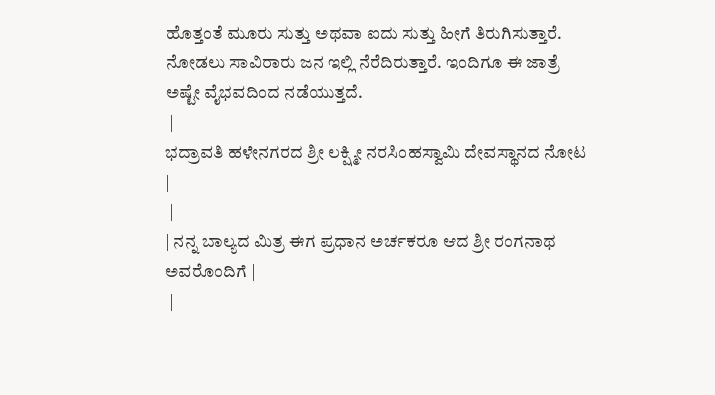ಹೊತ್ತಂತೆ ಮೂರು ಸುತ್ತು ಅಥವಾ ಐದು ಸುತ್ತು ಹೀಗೆ ತಿರುಗಿಸುತ್ತಾರೆ. ನೋಡಲು ಸಾವಿರಾರು ಜನ ಇಲ್ಲಿ ನೆರೆದಿರುತ್ತಾರೆ. ಇಂದಿಗೂ ಈ ಜಾತ್ರೆ ಅಷ್ಟೇ ವೈಭವದಿಂದ ನಡೆಯುತ್ತದೆ.
 |
ಭದ್ರಾವತಿ ಹಳೇನಗರದ ಶ್ರೀ ಲಕ್ಷ್ಮೀ ನರಸಿಂಹಸ್ವಾಮಿ ದೇವಸ್ಥಾನದ ನೋಟ
|
 |
| ನನ್ನ ಬಾಲ್ಯದ ಮಿತ್ರ ಈಗ ಪ್ರಧಾನ ಅರ್ಚಕರೂ ಆದ ಶ್ರೀ ರಂಗನಾಥ ಅವರೊಂದಿಗೆ |
 |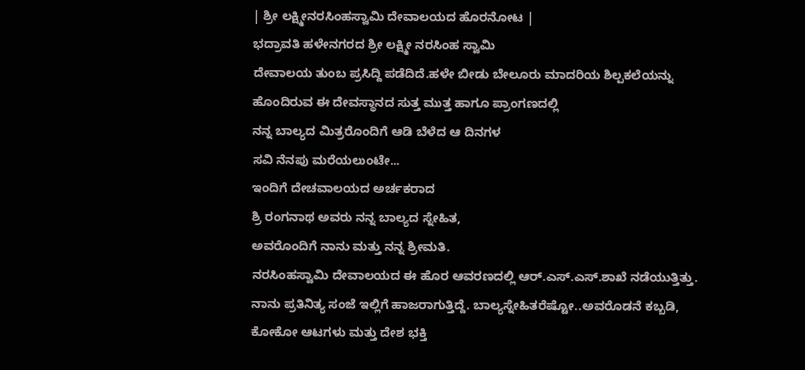| ಶ್ರೀ ಲಕ್ಷ್ಮೀನರಸಿಂಹಸ್ವಾಮಿ ದೇವಾಲಯದ ಹೊರನೋಟ |
ಭದ್ರಾವತಿ ಹಳೇನಗರದ ಶ್ರೀ ಲಕ್ಷ್ಮೀ ನರಸಿಂಹ ಸ್ವಾಮಿ
ದೇವಾಲಯ ತುಂಬ ಪ್ರಸಿದ್ದಿ ಪಡೆದಿದೆ.ಹಳೇ ಬೀಡು ಬೇಲೂರು ಮಾದರಿಯ ಶಿಲ್ಪಕಲೆಯನ್ನು ಹೊಂದಿರುವ ಈ ದೇವಸ್ಥಾನದ ಸುತ್ತ ಮುತ್ತ ಹಾಗೂ ಪ್ರಾಂಗಣದಲ್ಲಿ
ನನ್ನ ಬಾಲ್ಯದ ಮಿತ್ರರೊಂದಿಗೆ ಆಡಿ ಬೆಳೆದ ಆ ದಿನಗಳ
ಸವಿ ನೆನಪು ಮರೆಯಲುಂಟೇ...
ಇಂದಿಗೆ ದೇಚವಾಲಯದ ಅರ್ಚಕರಾದ
ಶ್ರಿ ರಂಗನಾಥ ಅವರು ನನ್ನ ಬಾಲ್ಯದ ಸ್ನೇಹಿತ,
ಅವರೊಂದಿಗೆ ನಾನು ಮತ್ತು ನನ್ನ ಶ್ರೀಮತಿ.
ನರಸಿಂಹಸ್ವಾಮಿ ದೇವಾಲಯದ ಈ ಹೊರ ಆವರಣದಲ್ಲಿ ಆರ್.ಎಸ್.ಎಸ್.ಶಾಖೆ ನಡೆಯುತ್ತಿತ್ತು. ನಾನು ಪ್ರತಿನಿತ್ಯ ಸಂಜೆ ಇಲ್ಲಿಗೆ ಹಾಜರಾಗುತ್ತಿದ್ದೆ. ಬಾಲ್ಯಸ್ನೇಹಿತರೆಷ್ಟೋ..ಅವರೊಡನೆ ಕಬ್ಬಡಿ, ಕೋಕೋ ಆಟಗಳು ಮತ್ತು ದೇಶ ಭಕ್ತಿ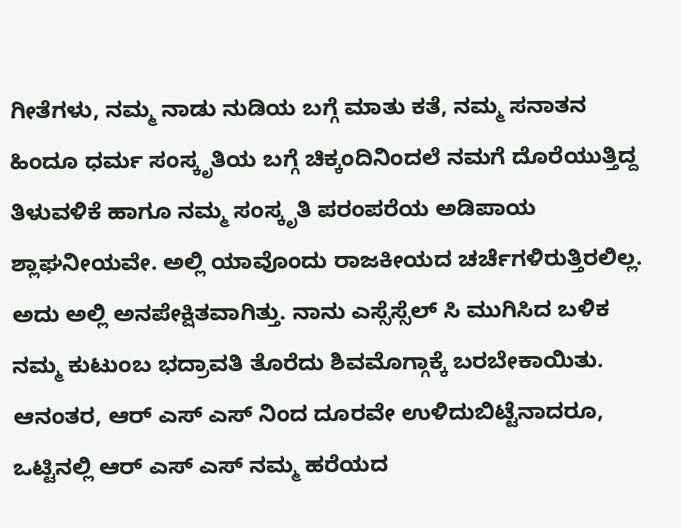ಗೀತೆಗಳು, ನಮ್ಮ ನಾಡು ನುಡಿಯ ಬಗ್ಗೆ ಮಾತು ಕತೆ, ನಮ್ಮ ಸನಾತನ ಹಿಂದೂ ಧರ್ಮ ಸಂಸ್ಕೃತಿಯ ಬಗ್ಗೆ ಚಿಕ್ಕಂದಿನಿಂದಲೆ ನಮಗೆ ದೊರೆಯುತ್ತಿದ್ದ ತಿಳುವಳಿಕೆ ಹಾಗೂ ನಮ್ಮ ಸಂಸ್ಕೃತಿ ಪರಂಪರೆಯ ಅಡಿಪಾಯ ಶ್ಲಾಘನೀಯವೇ. ಅಲ್ಲಿ ಯಾವೊಂದು ರಾಜಕೀಯದ ಚರ್ಚೆಗಳಿರುತ್ತಿರಲಿಲ್ಲ. ಅದು ಅಲ್ಲಿ ಅನಪೇಕ್ಷಿತವಾಗಿತ್ತು. ನಾನು ಎಸ್ಸೆಸ್ಸೆಲ್ ಸಿ ಮುಗಿಸಿದ ಬಳಿಕ ನಮ್ಮ ಕುಟುಂಬ ಭದ್ರಾವತಿ ತೊರೆದು ಶಿವಮೊಗ್ಗಾಕ್ಕೆ ಬರಬೇಕಾಯಿತು. ಆನಂತರ, ಆರ್ ಎಸ್ ಎಸ್ ನಿಂದ ದೂರವೇ ಉಳಿದುಬಿಟ್ಟೆನಾದರೂ, ಒಟ್ಟಿನಲ್ಲಿ ಆರ್ ಎಸ್ ಎಸ್ ನಮ್ಮ ಹರೆಯದ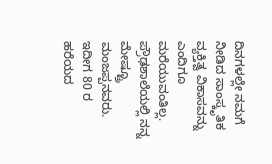ದಿನಗಳಲ್ಲೇ ನಮಗೆ ನೀಡಿದ ಸಾಂಸ್ಕೃತಿಕ ವ್ಯಕ್ತಿತ್ವ ವಿಕಾಸವನ್ನು ಎಂದಿಗೂ ಮರೆಯುವಂತಿಲ್ಲ.
ಪ್ರೌಢಶಾಲೆಯಲ್ಲಿ ನನ್ನ ಮೇಷ್ಟ್ರೂ ಮಂಜಪ್ಪನವರು. ಇದೀಗ 80 ರ ಹರೆಯದ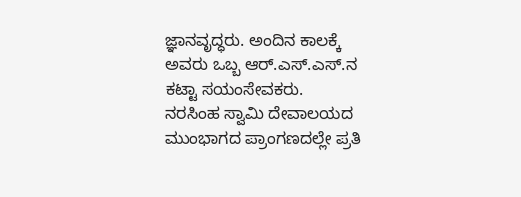ಜ್ಞಾನವೃದ್ಧರು. ಅಂದಿನ ಕಾಲಕ್ಕೆ ಅವರು ಒಬ್ಬ ಆರ್.ಎಸ್.ಎಸ್.ನ ಕಟ್ಟಾ ಸಯಂಸೇವಕರು.
ನರಸಿಂಹ ಸ್ವಾಮಿ ದೇವಾಲಯದ ಮುಂಭಾಗದ ಪ್ರಾಂಗಣದಲ್ಲೇ ಪ್ರತಿ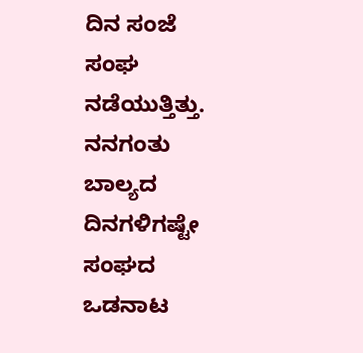ದಿನ ಸಂಜೆ ಸಂಘ
ನಡೆಯುತ್ತಿತ್ತು. ನನಗಂತು ಬಾಲ್ಯದ ದಿನಗಳಿಗಷ್ಟೇ ಸಂಘದ ಒಡನಾಟ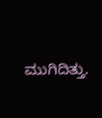ಮುಗಿದಿತ್ತು.